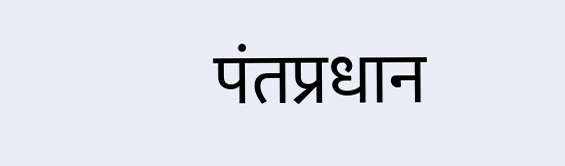पंतप्रधान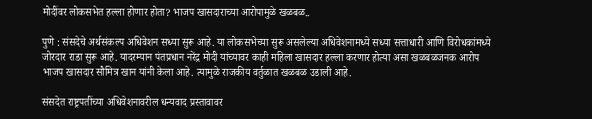मोदींवर लोकसभेत हल्ला होणार होता? भाजप खासदाराच्या आरोपामुळे खळबळ..

पुणे : संसदेचे अर्थसंकल्प अधिवेशन सध्या सुरू आहे. या लोकसभेच्या सुरू असलेल्या अधिवेशनामध्ये सध्या सत्ताधारी आणि विरोधकांमध्ये जोरदार राडा सुरू आहे. यादरम्यान पंतप्रधान नरेंद्र मोदी यांच्यावर काही महिला खासदार हल्ला करणार होत्या असा खळबळजनक आरोप भाजप खासदार सौमित्र खान यांनी केला आहे. त्यामुळे राजकीय वर्तुळात खळबळ उडाली आहे.

संसदेत राष्ट्रपतींच्या अधिवेशनावरील धन्यवाद प्रस्तावावर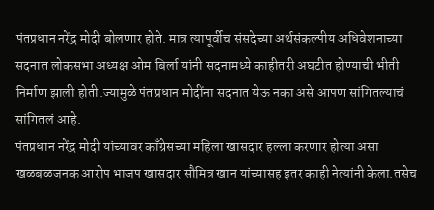पंतप्रधान नरेंद्र मोदी बोलणार होते. मात्र त्यापूर्वीच संसदेच्या अर्थसंकल्पीय अधिवेशनाच्या सदनात लोकसभा अध्यक्ष ओम बिर्ला यांनी सदनामध्ये काहीतरी अघटीत होण्याची भीती निर्माण झाली होती.ज्यामुळे पंतप्रधान मोदींना सदनात येऊ नका असे आपण सांगितल्याचं सांगितलं आहे.
पंतप्रधान नरेंद्र मोदी यांच्यावर काँग्रेसच्या महिला खासदार हल्ला करणार होत्या असा खळबळजनक आरोप भाजप खासदार सौमित्र खान यांच्यासह इतर काही नेत्यांनी केला.तसेच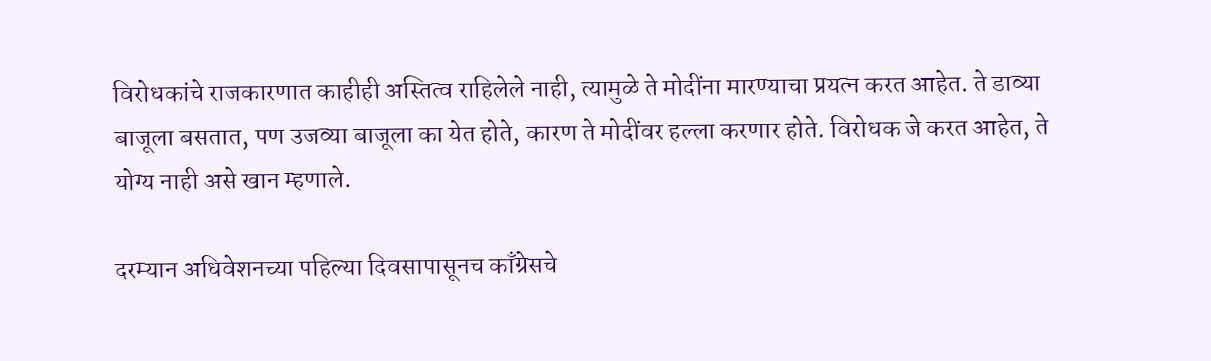विरोधकांचे राजकारणात काहीही अस्तित्व राहिलेले नाही, त्यामुळे ते मोदींना मारण्याचा प्रयत्न करत आहेत. ते डाव्या बाजूला बसतात, पण उजव्या बाजूला का येत होते, कारण ते मोदींवर हल्ला करणार होते. विरोधक जे करत आहेत, ते योग्य नाही असे खान म्हणाले.

दरम्यान अधिवेशनच्या पहिल्या दिवसापासूनच काँग्रेसचे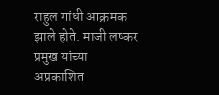राहुल गांधी आक्रमक झाले होते. माजी लष्कर प्रमुख यांच्या अप्रकाशित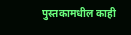पुस्तकामधील काही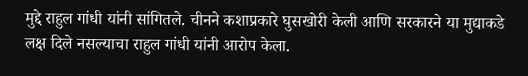मुद्दे राहुल गांधी यांनी सांगितले. चीनने कशाप्रकारे घुसखोरी केली आणि सरकारने या मुद्याकडे लक्ष दिले नसल्याचा राहुल गांधी यांनी आरोप केला.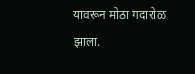यावरून मोठा गदारोळ झाला.